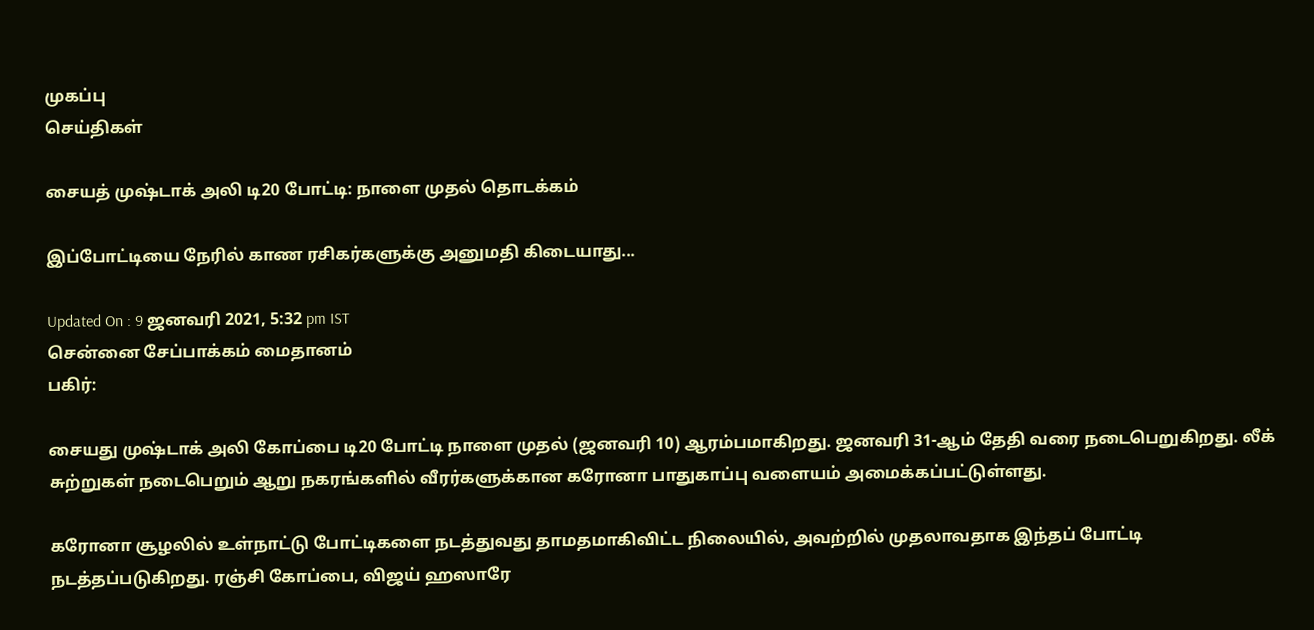முகப்பு
செய்திகள்

சையத் முஷ்டாக் அலி டி20 போட்டி: நாளை முதல் தொடக்கம்

இப்போட்டியை நேரில் காண ரசிகர்களுக்கு அனுமதி கிடையாது...

Updated On : 9 ஜனவரி 2021, 5:32 pm IST
சென்னை சேப்பாக்கம் மைதானம்
பகிர்:

சையது முஷ்டாக் அலி கோப்பை டி20 போட்டி நாளை முதல் (ஜனவரி 10) ஆரம்பமாகிறது. ஜனவரி 31-ஆம் தேதி வரை நடைபெறுகிறது. லீக் சுற்றுகள் நடைபெறும் ஆறு நகரங்களில் வீரர்களுக்கான கரோனா பாதுகாப்பு வளையம் அமைக்கப்பட்டுள்ளது.

கரோனா சூழலில் உள்நாட்டு போட்டிகளை நடத்துவது தாமதமாகிவிட்ட நிலையில், அவற்றில் முதலாவதாக இந்தப் போட்டி நடத்தப்படுகிறது. ரஞ்சி கோப்பை, விஜய் ஹஸாரே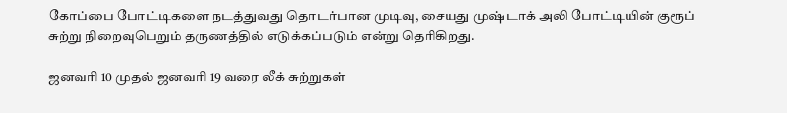கோப்பை போட்டிகளை நடத்துவது தொடர்பான முடிவு, சையது முஷ்டாக் அலி போட்டியின் குரூப் சுற்று நிறைவுபெறும் தருணத்தில் எடுக்கப்படும் என்று தெரிகிறது.

ஜனவரி 10 முதல் ஜனவரி 19 வரை லீக் சுற்றுகள்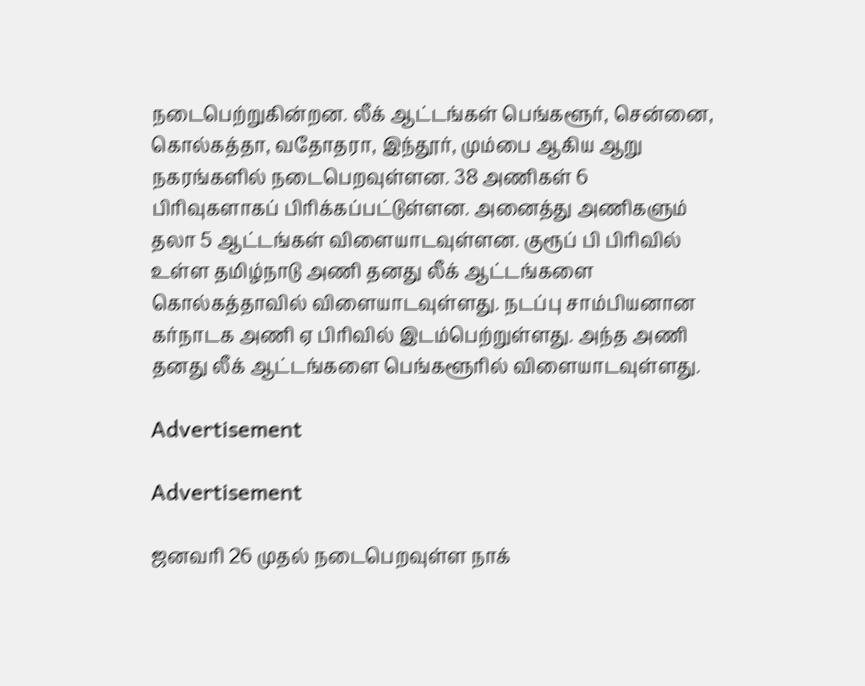நடைபெற்றுகின்றன. லீக் ஆட்டங்கள் பெங்களூர், சென்னை, கொல்கத்தா, வதோதரா, இந்தூர், மும்பை ஆகிய ஆறு நகரங்களில் நடைபெறவுள்ளன. 38 அணிகள் 6 பிரிவுகளாகப் பிரிக்கப்பட்டுள்ளன. அனைத்து அணிகளும் தலா 5 ஆட்டங்கள் விளையாடவுள்ளன. குரூப் பி பிரிவில் உள்ள தமிழ்நாடு அணி தனது லீக் ஆட்டங்களை கொல்கத்தாவில் விளையாடவுள்ளது. நடப்பு சாம்பியனான கர்நாடக அணி ஏ பிரிவில் இடம்பெற்றுள்ளது. அந்த அணி தனது லீக் ஆட்டங்களை பெங்களூரில் விளையாடவுள்ளது.

Advertisement

Advertisement

ஜனவரி 26 முதல் நடைபெறவுள்ள நாக்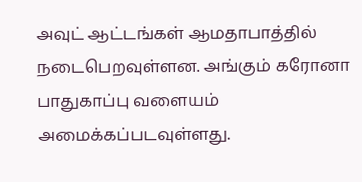அவுட் ஆட்டங்கள் ஆமதாபாத்தில் நடைபெறவுள்ளன. அங்கும் கரோனா பாதுகாப்பு வளையம் அமைக்கப்படவுள்ளது.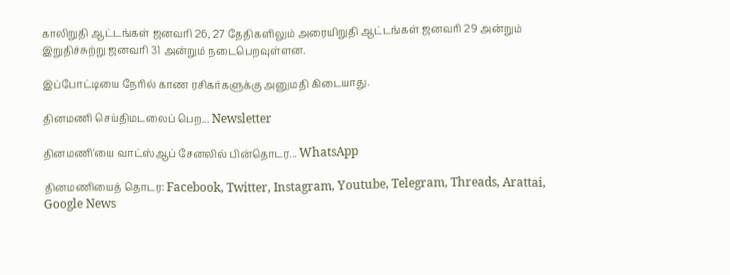காலிறுதி ஆட்டங்கள் ஜனவரி 26, 27 தேதிகளிலும் அரையிறுதி ஆட்டங்கள் ஜனவரி 29 அன்றும் இறுதிச்சுற்று ஜனவரி 31 அன்றும் நடைபெறவுள்ளன.

இப்போட்டியை நேரில் காண ரசிகர்களுக்கு அனுமதி கிடையாது.

தினமணி செய்திமடலைப் பெற... Newsletter

தினமணி'யை வாட்ஸ்ஆப் சேனலில் பின்தொடர... WhatsApp

தினமணியைத் தொடர: Facebook, Twitter, Instagram, Youtube, Telegram, Threads, Arattai, Google News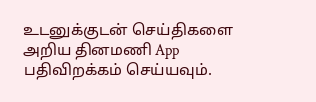உடனுக்குடன் செய்திகளை அறிய தினமணி App பதிவிறக்கம் செய்யவும்.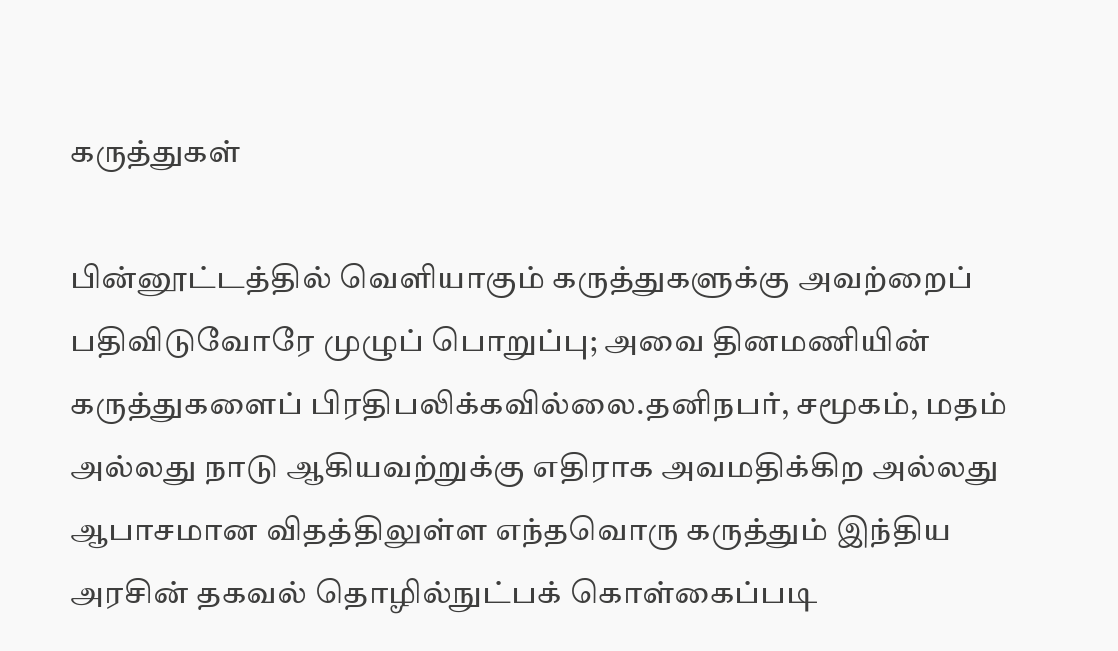கருத்துகள்

பின்னூட்டத்தில் வெளியாகும் கருத்துகளுக்கு அவற்றைப் பதிவிடுவோரே முழுப் பொறுப்பு; அவை தினமணியின் கருத்துகளைப் பிரதிபலிக்கவில்லை.தனிநபர், சமூகம், மதம் அல்லது நாடு ஆகியவற்றுக்கு எதிராக அவமதிக்கிற அல்லது ஆபாசமான விதத்திலுள்ள எந்தவொரு கருத்தும் இந்திய அரசின் தகவல் தொழில்நுட்பக் கொள்கைப்படி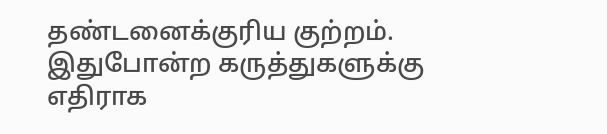தண்டனைக்குரிய குற்றம். இதுபோன்ற கருத்துகளுக்கு எதிராக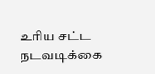உரிய சட்ட நடவடிக்கை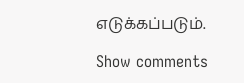எடுக்கப்படும்.

Show comments